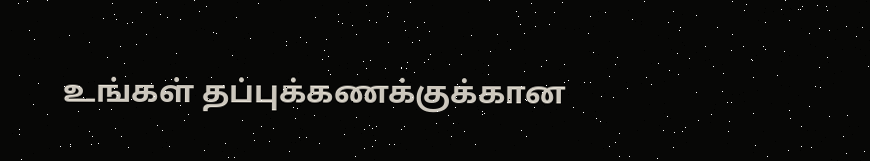உங்கள் தப்புக்கணக்குக்கான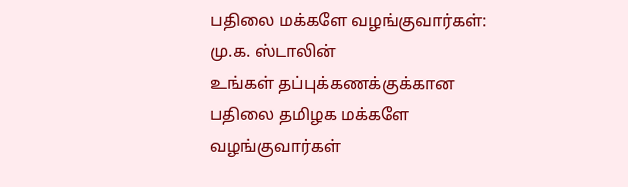பதிலை மக்களே வழங்குவார்கள்: மு.க. ஸ்டாலின்
உங்கள் தப்புக்கணக்குக்கான பதிலை தமிழக மக்களே வழங்குவார்கள்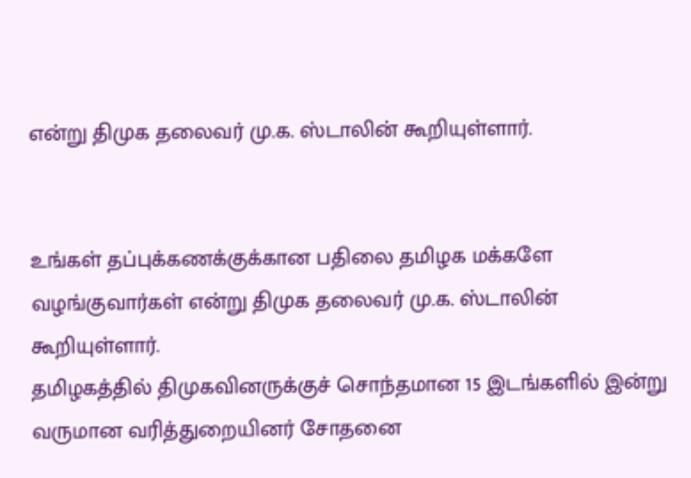என்று திமுக தலைவர் மு.க. ஸ்டாலின் கூறியுள்ளார்.


உங்கள் தப்புக்கணக்குக்கான பதிலை தமிழக மக்களே வழங்குவார்கள் என்று திமுக தலைவர் மு.க. ஸ்டாலின் கூறியுள்ளார்.
தமிழகத்தில் திமுகவினருக்குச் சொந்தமான 15 இடங்களில் இன்று வருமான வரித்துறையினர் சோதனை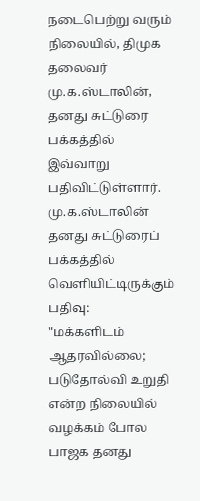நடைபெற்று வரும் நிலையில், திமுக தலைவர் மு.க.ஸ்டாலின், தனது சுட்டுரை பக்கத்தில் இவ்வாறு பதிவிட்டுள்ளார்.
மு.க.ஸ்டாலின் தனது சுட்டுரைப் பக்கத்தில் வெளியிட்டிருக்கும் பதிவு:
"மக்களிடம் ஆதரவில்லை; படுதோல்வி உறுதி என்ற நிலையில் வழக்கம் போல பாஜக தனது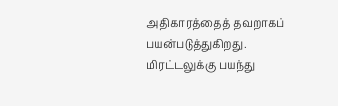அதிகாரத்தைத் தவறாகப் பயன்படுத்துகிறது.
மிரட்டலுக்கு பயந்து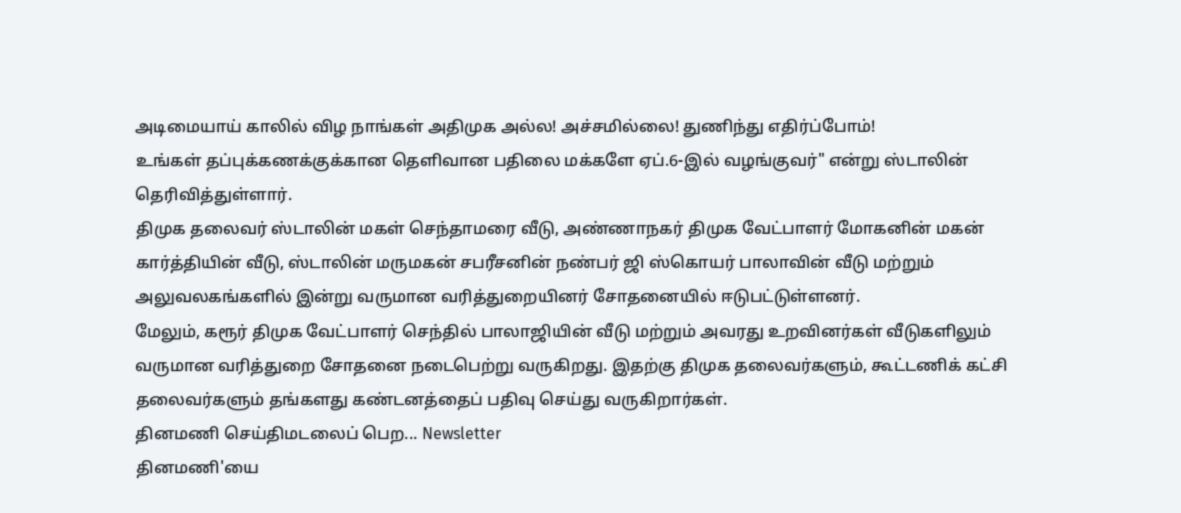அடிமையாய் காலில் விழ நாங்கள் அதிமுக அல்ல! அச்சமில்லை! துணிந்து எதிர்ப்போம்!
உங்கள் தப்புக்கணக்குக்கான தெளிவான பதிலை மக்களே ஏப்.6-இல் வழங்குவர்" என்று ஸ்டாலின் தெரிவித்துள்ளார்.
திமுக தலைவர் ஸ்டாலின் மகள் செந்தாமரை வீடு, அண்ணாநகர் திமுக வேட்பாளர் மோகனின் மகன் கார்த்தியின் வீடு, ஸ்டாலின் மருமகன் சபரீசனின் நண்பர் ஜி ஸ்கொயர் பாலாவின் வீடு மற்றும் அலுவலகங்களில் இன்று வருமான வரித்துறையினர் சோதனையில் ஈடுபட்டுள்ளனர்.
மேலும், கரூர் திமுக வேட்பாளர் செந்தில் பாலாஜியின் வீடு மற்றும் அவரது உறவினர்கள் வீடுகளிலும் வருமான வரித்துறை சோதனை நடைபெற்று வருகிறது. இதற்கு திமுக தலைவர்களும், கூட்டணிக் கட்சி தலைவர்களும் தங்களது கண்டனத்தைப் பதிவு செய்து வருகிறார்கள்.
தினமணி செய்திமடலைப் பெற... Newsletter
தினமணி'யை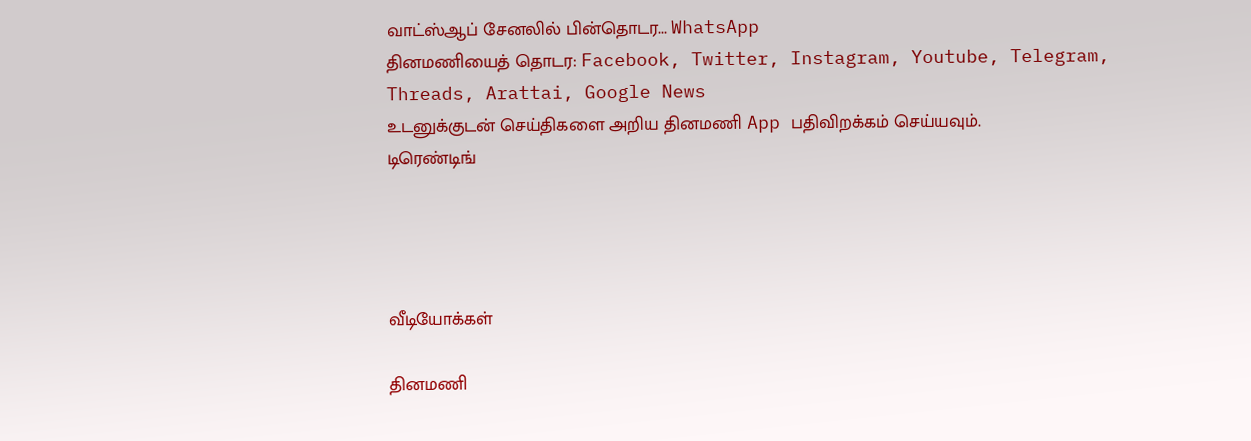வாட்ஸ்ஆப் சேனலில் பின்தொடர... WhatsApp
தினமணியைத் தொடர: Facebook, Twitter, Instagram, Youtube, Telegram, Threads, Arattai, Google News
உடனுக்குடன் செய்திகளை அறிய தினமணி App பதிவிறக்கம் செய்யவும்.
டிரெண்டிங்




வீடியோக்கள்

தினமணி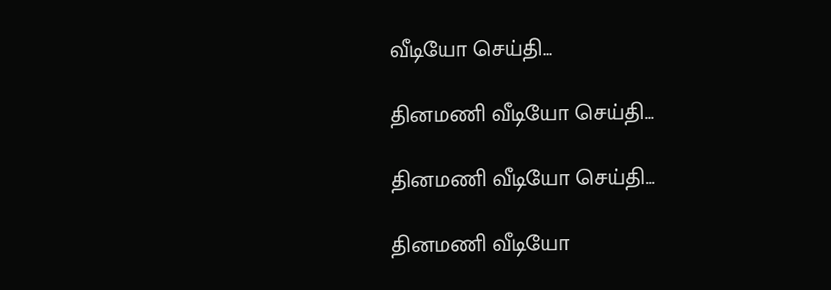வீடியோ செய்தி...

தினமணி வீடியோ செய்தி...

தினமணி வீடியோ செய்தி...

தினமணி வீடியோ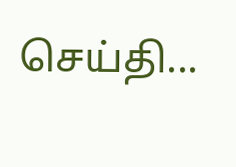செய்தி...